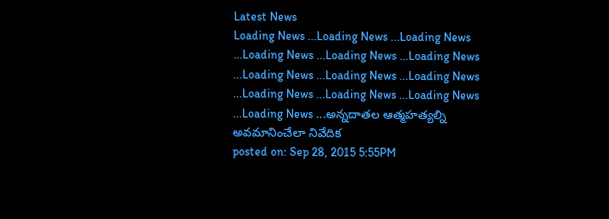Latest News
Loading News ...Loading News ...Loading News ...Loading News ...Loading News ...Loading News ...Loading News ...Loading News ...Loading News ...Loading News ...Loading News ...Loading News ...Loading News ...అన్నదాతల ఆత్మహత్యల్ని అవమానించేలా నివేదిక
posted on: Sep 28, 2015 5:55PM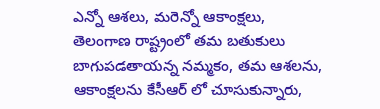ఎన్నో ఆశలు, మరెన్నో ఆకాంక్షలు, తెలంగాణ రాష్ట్రంలో తమ బతుకులు బాగుపడతాయన్న నమ్మకం, తమ ఆశలను, ఆకాంక్షలను కేసీఆర్ లో చూసుకున్నారు,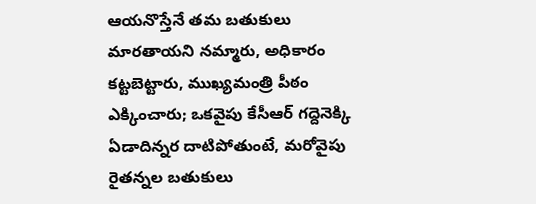ఆయనొస్తేనే తమ బతుకులు మారతాయని నమ్మారు, అధికారం కట్టబెట్టారు, ముఖ్యమంత్రి పీఠం ఎక్కించారు; ఒకవైపు కేసీఆర్ గద్దెనెక్కి ఏడాదిన్నర దాటిపోతుంటే, మరోవైపు రైతన్నల బతుకులు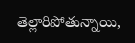తెల్లారిపోతున్నాయి,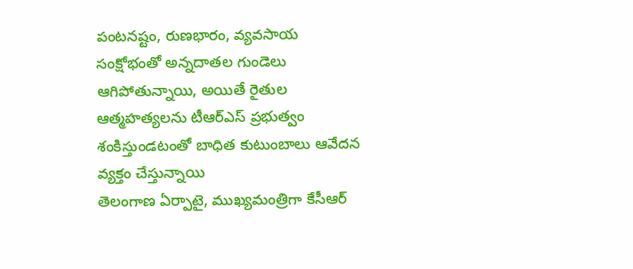పంటనష్టం, రుణభారం, వ్యవసాయ సంక్షోభంతో అన్నదాతల గుండెలు ఆగిపోతున్నాయి, అయితే రైతుల ఆత్మహత్యలను టీఆర్ఎస్ ప్రభుత్వం శంకిస్తుండటంతో బాధిత కుటుంబాలు ఆవేదన వ్యక్తం చేస్తున్నాయి
తెలంగాణ ఏర్పాటై, ముఖ్యమంత్రిగా కేసీఆర్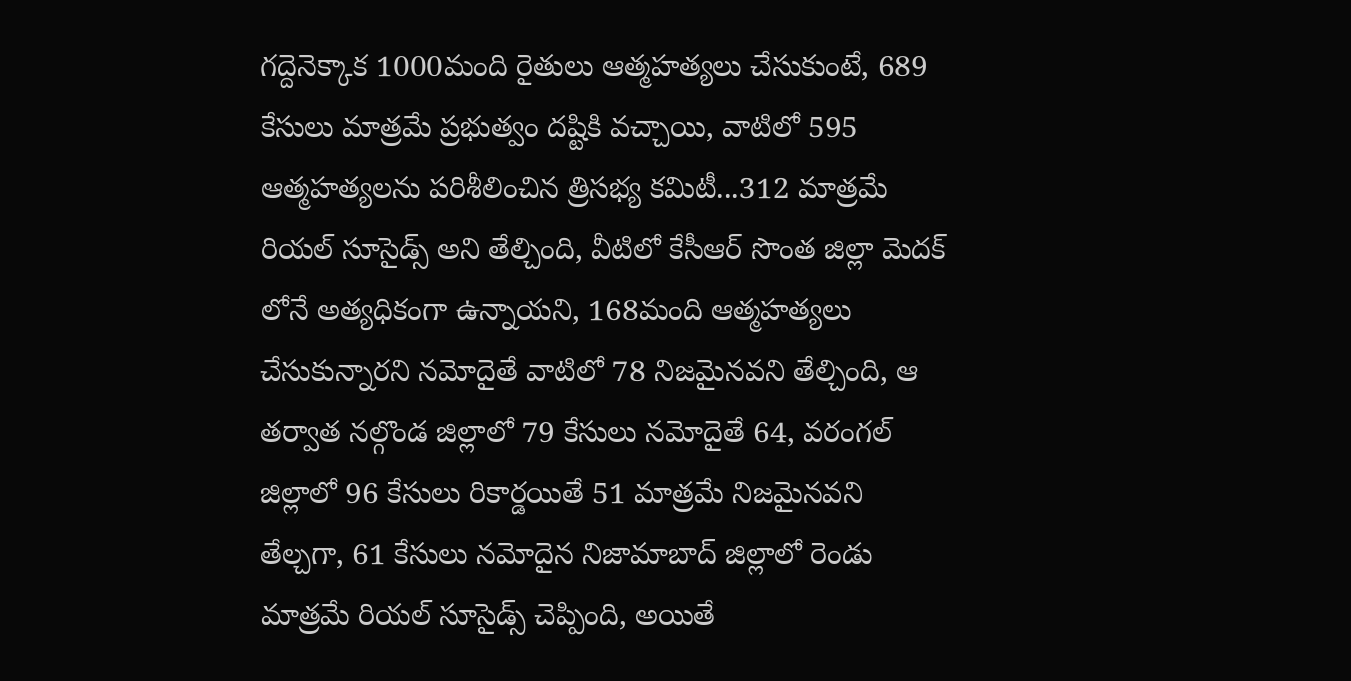గద్దెనెక్కాక 1000మంది రైతులు ఆత్మహత్యలు చేసుకుంటే, 689 కేసులు మాత్రమే ప్రభుత్వం దష్టికి వచ్చాయి, వాటిలో 595 ఆత్మహత్యలను పరిశీలించిన త్రిసభ్య కమిటీ...312 మాత్రమే రియల్ సూసైడ్స్ అని తేల్చింది, వీటిలో కేసీఆర్ సొంత జిల్లా మెదక్ లోనే అత్యధికంగా ఉన్నాయని, 168మంది ఆత్మహత్యలు చేసుకున్నారని నమోదైతే వాటిలో 78 నిజమైనవని తేల్చింది, ఆ తర్వాత నల్గొండ జిల్లాలో 79 కేసులు నమోదైతే 64, వరంగల్ జిల్లాలో 96 కేసులు రికార్డయితే 51 మాత్రమే నిజమైనవని తేల్చగా, 61 కేసులు నమోదైన నిజామాబాద్ జిల్లాలో రెండు మాత్రమే రియల్ సూసైడ్స్ చెప్పింది, అయితే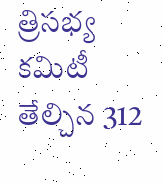త్రిసభ్య కమిటీ తేల్చిన 312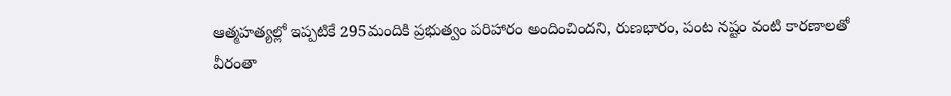ఆత్మహత్యల్లో ఇప్పటికే 295మందికి ప్రభుత్వం పరిహారం అందించిందని, రుణభారం, పంట నష్టం వంటి కారణాలతో వీరంతా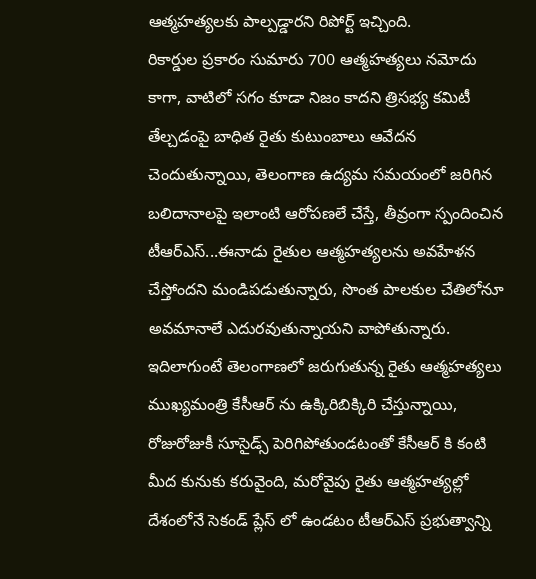ఆత్మహత్యలకు పాల్పడ్డారని రిపోర్ట్ ఇచ్చింది.
రికార్డుల ప్రకారం సుమారు 700 ఆత్మహత్యలు నమోదు కాగా, వాటిలో సగం కూడా నిజం కాదని త్రిసభ్య కమిటీ తేల్చడంపై బాధిత రైతు కుటుంబాలు ఆవేదన చెందుతున్నాయి, తెలంగాణ ఉద్యమ సమయంలో జరిగిన బలిదానాలపై ఇలాంటి ఆరోపణలే చేస్తే, తీవ్రంగా స్పందించిన టీఆర్ఎస్...ఈనాడు రైతుల ఆత్మహత్యలను అవహేళన చేస్తోందని మండిపడుతున్నారు, సొంత పాలకుల చేతిలోనూ అవమానాలే ఎదురవుతున్నాయని వాపోతున్నారు.
ఇదిలాగుంటే తెలంగాణలో జరుగుతున్న రైతు ఆత్మహత్యలు ముఖ్యమంత్రి కేసీఆర్ ను ఉక్కిరిబిక్కిరి చేస్తున్నాయి, రోజురోజుకీ సూసైడ్స్ పెరిగిపోతుండటంతో కేసీఆర్ కి కంటి మీద కునుకు కరువైంది, మరోవైపు రైతు ఆత్మహత్యల్లో దేశంలోనే సెకండ్ ప్లేస్ లో ఉండటం టీఆర్ఎస్ ప్రభుత్వాన్ని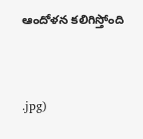ఆందోళన కలిగిస్తోంది


.jpg)